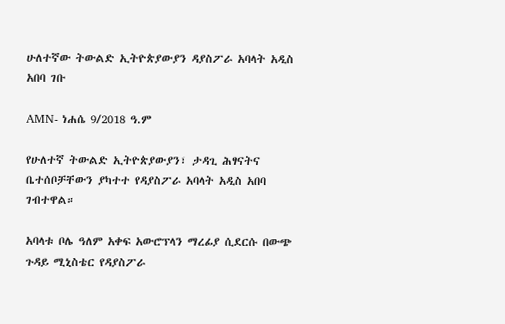ሁለተኛው ትውልድ ኢትዮጵያውያን ዳያስፖራ አባላት አዲስ አበባ ገቡ

AMN- ነሐሴ 9/2018 ዓ.ም

የሁለተኛ ትውልድ ኢትዮጵያውያን፣ ታዳጊ ሕፃናትና ቤተሰቦቻቸውን ያካተተ የዳያስፖራ አባላት አዲስ አበባ ገብተዋል።

አባላቱ ቦሌ ዓለም አቀፍ አውሮፕላን ማረፊያ ሲደርሱ በውጭ ጉዳይ ሚኒስቴር የዳያስፖራ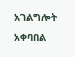አገልግሎት አቀባበል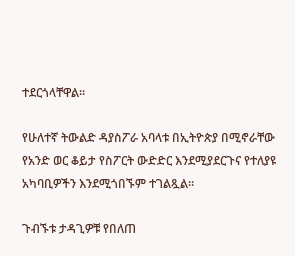ተደርጎላቸዋል።

የሁለተኛ ትውልድ ዳያስፖራ አባላቱ በኢትዮጵያ በሚኖራቸው የአንድ ወር ቆይታ የስፖርት ውድድር እንደሚያደርጉና የተለያዩ አካባቢዎችን እንደሚጎበኙም ተገልጿል።

ጉብኙቱ ታዳጊዎቹ የበለጠ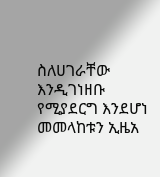ስለሀገራቸው እንዲገነዘቡ የሚያደርግ እንደሆነ መመላከቱን ኢዜአ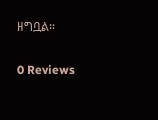ዘግቧል።

0 Reviews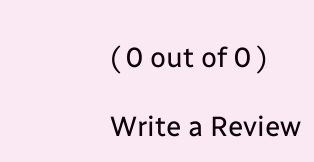( 0 out of 0 )

Write a Review